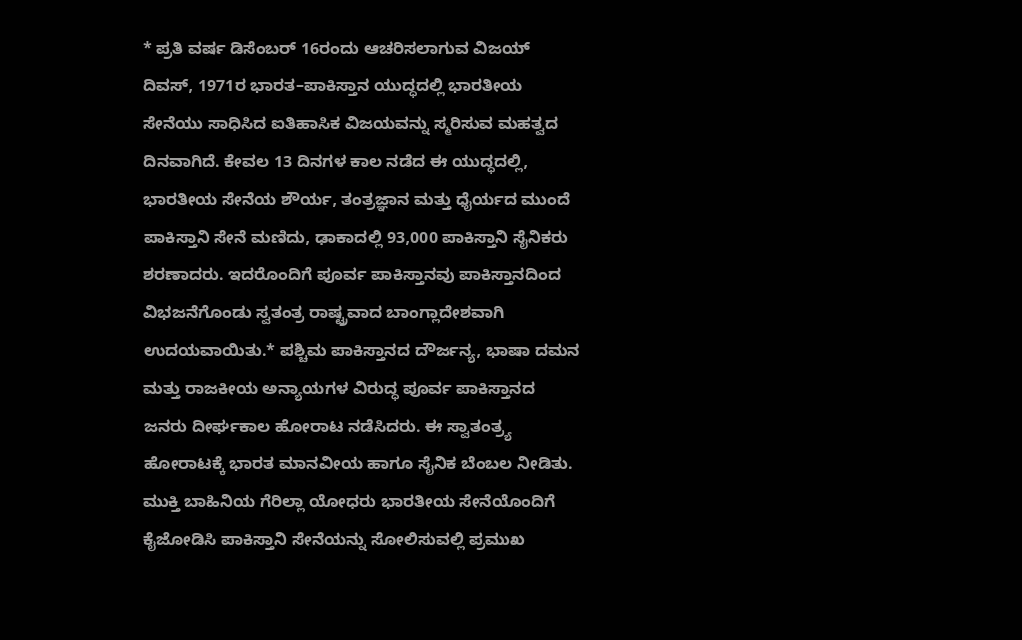* ಪ್ರತಿ ವರ್ಷ ಡಿಸೆಂಬರ್ 16ರಂದು ಆಚರಿಸಲಾಗುವ ವಿಜಯ್ ದಿವಸ್, 1971ರ ಭಾರತ–ಪಾಕಿಸ್ತಾನ ಯುದ್ಧದಲ್ಲಿ ಭಾರತೀಯ ಸೇನೆಯು ಸಾಧಿಸಿದ ಐತಿಹಾಸಿಕ ವಿಜಯವನ್ನು ಸ್ಮರಿಸುವ ಮಹತ್ವದ ದಿನವಾಗಿದೆ. ಕೇವಲ 13 ದಿನಗಳ ಕಾಲ ನಡೆದ ಈ ಯುದ್ಧದಲ್ಲಿ, ಭಾರತೀಯ ಸೇನೆಯ ಶೌರ್ಯ, ತಂತ್ರಜ್ಞಾನ ಮತ್ತು ಧೈರ್ಯದ ಮುಂದೆ ಪಾಕಿಸ್ತಾನಿ ಸೇನೆ ಮಣಿದು, ಢಾಕಾದಲ್ಲಿ 93,000 ಪಾಕಿಸ್ತಾನಿ ಸೈನಿಕರು ಶರಣಾದರು. ಇದರೊಂದಿಗೆ ಪೂರ್ವ ಪಾಕಿಸ್ತಾನವು ಪಾಕಿಸ್ತಾನದಿಂದ ವಿಭಜನೆಗೊಂಡು ಸ್ವತಂತ್ರ ರಾಷ್ಟ್ರವಾದ ಬಾಂಗ್ಲಾದೇಶವಾಗಿ ಉದಯವಾಯಿತು.* ಪಶ್ಚಿಮ ಪಾಕಿಸ್ತಾನದ ದೌರ್ಜನ್ಯ, ಭಾಷಾ ದಮನ ಮತ್ತು ರಾಜಕೀಯ ಅನ್ಯಾಯಗಳ ವಿರುದ್ಧ ಪೂರ್ವ ಪಾಕಿಸ್ತಾನದ ಜನರು ದೀರ್ಘಕಾಲ ಹೋರಾಟ ನಡೆಸಿದರು. ಈ ಸ್ವಾತಂತ್ರ್ಯ ಹೋರಾಟಕ್ಕೆ ಭಾರತ ಮಾನವೀಯ ಹಾಗೂ ಸೈನಿಕ ಬೆಂಬಲ ನೀಡಿತು. ಮುಕ್ತಿ ಬಾಹಿನಿಯ ಗೆರಿಲ್ಲಾ ಯೋಧರು ಭಾರತೀಯ ಸೇನೆಯೊಂದಿಗೆ ಕೈಜೋಡಿಸಿ ಪಾಕಿಸ್ತಾನಿ ಸೇನೆಯನ್ನು ಸೋಲಿಸುವಲ್ಲಿ ಪ್ರಮುಖ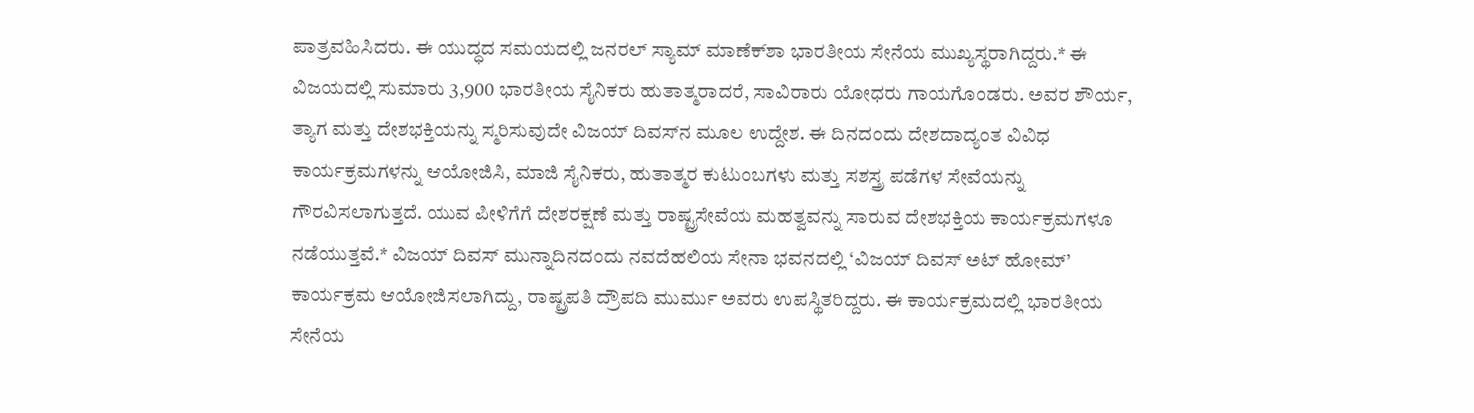ಪಾತ್ರವಹಿಸಿದರು. ಈ ಯುದ್ಧದ ಸಮಯದಲ್ಲಿ ಜನರಲ್ ಸ್ಯಾಮ್ ಮಾಣೆಕ್‌ಶಾ ಭಾರತೀಯ ಸೇನೆಯ ಮುಖ್ಯಸ್ಥರಾಗಿದ್ದರು.* ಈ ವಿಜಯದಲ್ಲಿ ಸುಮಾರು 3,900 ಭಾರತೀಯ ಸೈನಿಕರು ಹುತಾತ್ಮರಾದರೆ, ಸಾವಿರಾರು ಯೋಧರು ಗಾಯಗೊಂಡರು. ಅವರ ಶೌರ್ಯ, ತ್ಯಾಗ ಮತ್ತು ದೇಶಭಕ್ತಿಯನ್ನು ಸ್ಮರಿಸುವುದೇ ವಿಜಯ್ ದಿವಸ್‌ನ ಮೂಲ ಉದ್ದೇಶ. ಈ ದಿನದಂದು ದೇಶದಾದ್ಯಂತ ವಿವಿಧ ಕಾರ್ಯಕ್ರಮಗಳನ್ನು ಆಯೋಜಿಸಿ, ಮಾಜಿ ಸೈನಿಕರು, ಹುತಾತ್ಮರ ಕುಟುಂಬಗಳು ಮತ್ತು ಸಶಸ್ತ್ರ ಪಡೆಗಳ ಸೇವೆಯನ್ನು ಗೌರವಿಸಲಾಗುತ್ತದೆ. ಯುವ ಪೀಳಿಗೆಗೆ ದೇಶರಕ್ಷಣೆ ಮತ್ತು ರಾಷ್ಟ್ರಸೇವೆಯ ಮಹತ್ವವನ್ನು ಸಾರುವ ದೇಶಭಕ್ತಿಯ ಕಾರ್ಯಕ್ರಮಗಳೂ ನಡೆಯುತ್ತವೆ.* ವಿಜಯ್ ದಿವಸ್ ಮುನ್ನಾದಿನದಂದು ನವದೆಹಲಿಯ ಸೇನಾ ಭವನದಲ್ಲಿ ‘ವಿಜಯ್ ದಿವಸ್ ಅಟ್ ಹೋಮ್’ ಕಾರ್ಯಕ್ರಮ ಆಯೋಜಿಸಲಾಗಿದ್ದು, ರಾಷ್ಟ್ರಪತಿ ದ್ರೌಪದಿ ಮುರ್ಮು ಅವರು ಉಪಸ್ಥಿತರಿದ್ದರು. ಈ ಕಾರ್ಯಕ್ರಮದಲ್ಲಿ ಭಾರತೀಯ ಸೇನೆಯ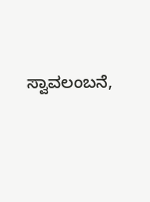ಸ್ವಾವಲಂಬನೆ,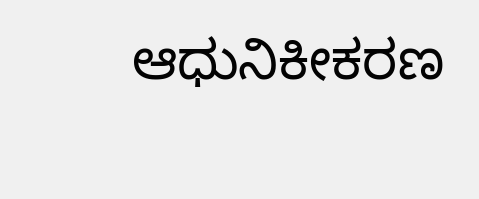ಆಧುನಿಕೀಕರಣ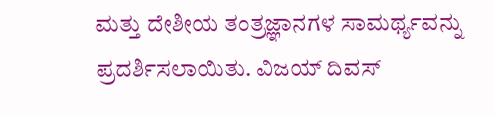ಮತ್ತು ದೇಶೀಯ ತಂತ್ರಜ್ಞಾನಗಳ ಸಾಮರ್ಥ್ಯವನ್ನು ಪ್ರದರ್ಶಿಸಲಾಯಿತು. ವಿಜಯ್ ದಿವಸ್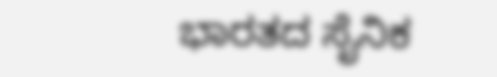ಭಾರತದ ಸೈನಿಕ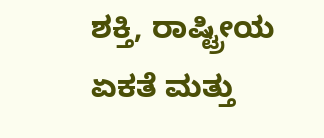ಶಕ್ತಿ, ರಾಷ್ಟ್ರೀಯ ಏಕತೆ ಮತ್ತು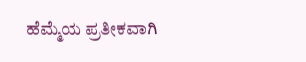ಹೆಮ್ಮೆಯ ಪ್ರತೀಕವಾಗಿ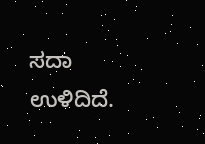ಸದಾ ಉಳಿದಿದೆ.